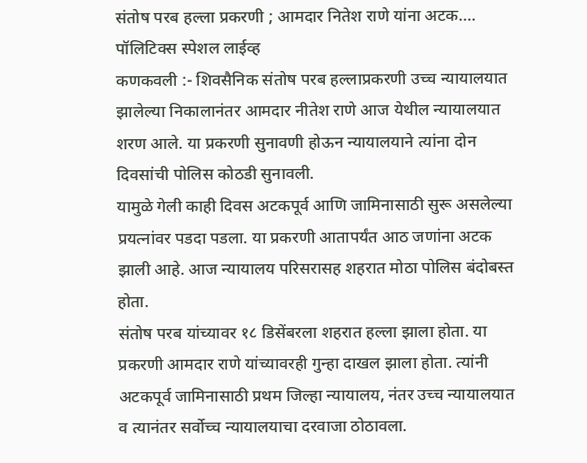संतोष परब हल्ला प्रकरणी ; आमदार नितेश राणे यांना अटक….
पॉलिटिक्स स्पेशल लाईव्ह
कणकवली :- शिवसैनिक संतोष परब हल्लाप्रकरणी उच्च न्यायालयात झालेल्या निकालानंतर आमदार नीतेश राणे आज येथील न्यायालयात शरण आले. या प्रकरणी सुनावणी होऊन न्यायालयाने त्यांना दोन दिवसांची पोलिस कोठडी सुनावली.
यामुळे गेली काही दिवस अटकपूर्व आणि जामिनासाठी सुरू असलेल्या प्रयत्नांवर पडदा पडला. या प्रकरणी आतापर्यंत आठ जणांना अटक झाली आहे. आज न्यायालय परिसरासह शहरात मोठा पोलिस बंदोबस्त होता.
संतोष परब यांच्यावर १८ डिसेंबरला शहरात हल्ला झाला होता. या प्रकरणी आमदार राणे यांच्यावरही गुन्हा दाखल झाला होता. त्यांनी अटकपूर्व जामिनासाठी प्रथम जिल्हा न्यायालय, नंतर उच्च न्यायालयात व त्यानंतर सर्वोच्च न्यायालयाचा दरवाजा ठोठावला.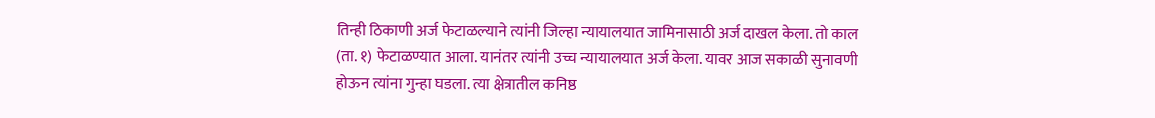तिन्ही ठिकाणी अर्ज फेटाळल्याने त्यांनी जिल्हा न्यायालयात जामिनासाठी अर्ज दाखल केला. तो काल (ता. १) फेटाळण्यात आला. यानंतर त्यांनी उच्च न्यायालयात अर्ज केला. यावर आज सकाळी सुनावणी होऊन त्यांना गुन्हा घडला. त्या क्षेत्रातील कनिष्ठ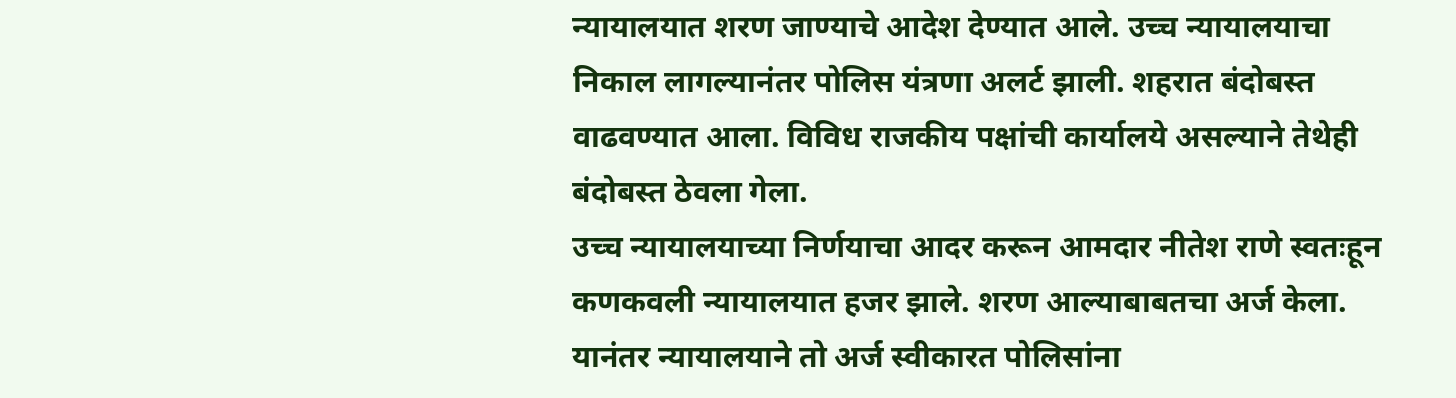न्यायालयात शरण जाण्याचे आदेश देण्यात आले. उच्च न्यायालयाचा निकाल लागल्यानंतर पोलिस यंत्रणा अलर्ट झाली. शहरात बंदोबस्त वाढवण्यात आला. विविध राजकीय पक्षांची कार्यालये असल्याने तेथेही बंदोबस्त ठेवला गेला.
उच्च न्यायालयाच्या निर्णयाचा आदर करून आमदार नीतेश राणे स्वतःहून कणकवली न्यायालयात हजर झाले. शरण आल्याबाबतचा अर्ज केला. यानंतर न्यायालयाने तो अर्ज स्वीकारत पोलिसांना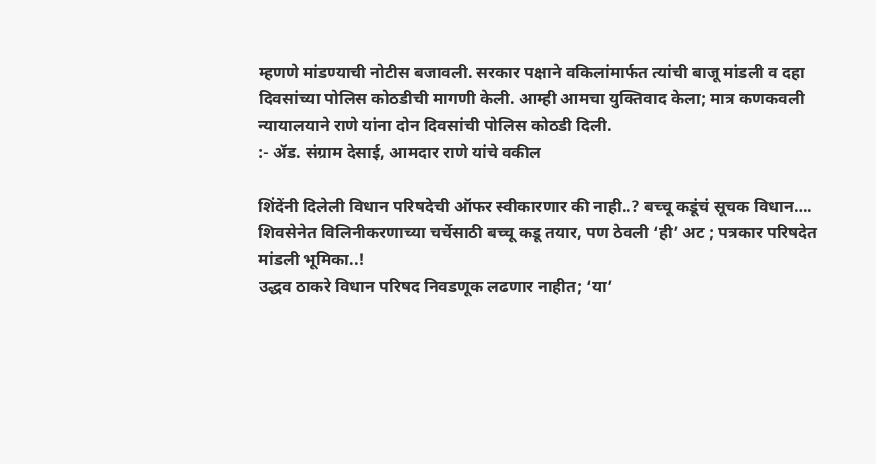म्हणणे मांडण्याची नोटीस बजावली. सरकार पक्षाने वकिलांमार्फत त्यांची बाजू मांडली व दहा दिवसांच्या पोलिस कोठडीची मागणी केली. आम्ही आमचा युक्तिवाद केला; मात्र कणकवली न्यायालयाने राणे यांना दोन दिवसांची पोलिस कोठडी दिली.
:- ॲड. संग्राम देसाई, आमदार राणे यांचे वकील

शिंदेंनी दिलेली विधान परिषदेची ऑफर स्वीकारणार की नाही..? बच्चू कडूंचं सूचक विधान….
शिवसेनेत विलिनीकरणाच्या चर्चेसाठी बच्चू कडू तयार, पण ठेवली ‘ही’ अट ; पत्रकार परिषदेत मांडली भूमिका..!
उद्धव ठाकरे विधान परिषद निवडणूक लढणार नाहीत; ‘या’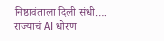निष्ठावंताला दिली संधी….
राज्याचं AI धोरण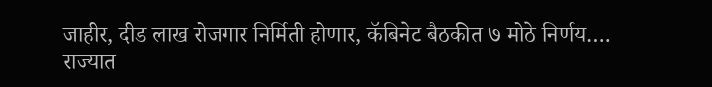जाहीर, दीड लाख रोजगार निर्मिती होणार, कॅबिनेट बैठकीत ७ मोठे निर्णय….
राज्यात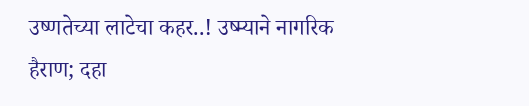उष्णतेच्या लाटेचा कहर..! उष्म्याने नागरिक हैराण; दहा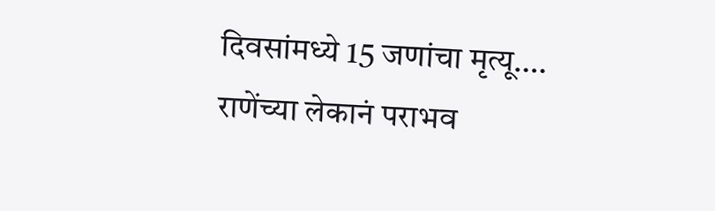दिवसांमध्ये 15 जणांचा मृत्यू….
राणेंच्या लेकानं पराभव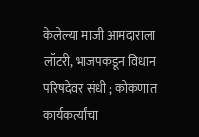केलेल्या माजी आमदाराला लॉटरी, भाजपकडून विधान परिषदेवर संधी ; कोकणात कार्यकर्त्यांचा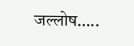जल्लोष…..